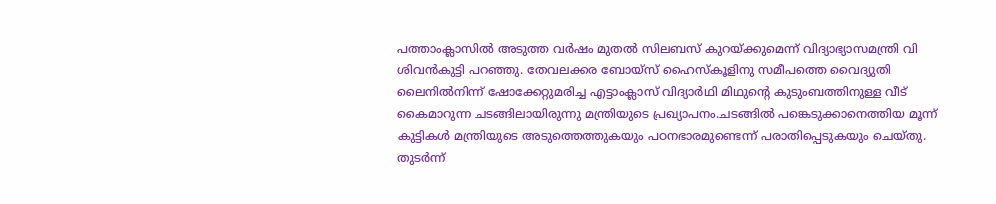പത്താംക്ലാസിൽ അടുത്ത വർഷം മുതൽ സിലബസ് കുറയ്ക്കുമെന്ന് വിദ്യാഭ്യാസമന്ത്രി വി ശിവൻകുട്ടി പറഞ്ഞു. തേവലക്കര ബോയ്സ് ഹൈസ്കൂളിനു സമീപത്തെ വൈദ്യുതി ലൈനിൽനിന്ന് ഷോക്കേറ്റുമരിച്ച എട്ടാംക്ലാസ് വിദ്യാർഥി മിഥുന്റെ കുടുംബത്തിനുള്ള വീട് കൈമാറുന്ന ചടങ്ങിലായിരുന്നു മന്ത്രിയുടെ പ്രഖ്യാപനം.ചടങ്ങിൽ പങ്കെടുക്കാനെത്തിയ മൂന്ന് കുട്ടികൾ മന്ത്രിയുടെ അടുത്തെത്തുകയും പഠനഭാരമുണ്ടെന്ന് പരാതിപ്പെടുകയും ചെയ്തു. തുടർന്ന്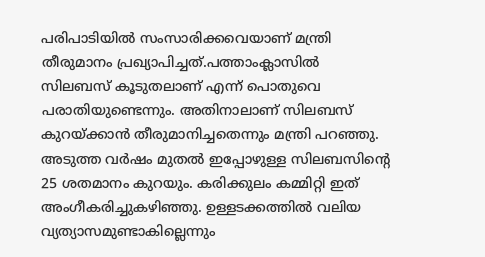പരിപാടിയിൽ സംസാരിക്കവെയാണ് മന്ത്രി തീരുമാനം പ്രഖ്യാപിച്ചത്.പത്താംക്ലാസിൽ സിലബസ് കൂടുതലാണ് എന്ന് പൊതുവെ പരാതിയുണ്ടെന്നും. അതിനാലാണ് സിലബസ് കുറയ്ക്കാൻ തീരുമാനിച്ചതെന്നും മന്ത്രി പറഞ്ഞു. അടുത്ത വർഷം മുതൽ ഇപ്പോഴുള്ള സിലബസിന്റെ 25 ശതമാനം കുറയും. കരിക്കുലം കമ്മിറ്റി ഇത് അംഗീകരിച്ചുകഴിഞ്ഞു. ഉള്ളടക്കത്തിൽ വലിയ വ്യത്യാസമുണ്ടാകില്ലെന്നും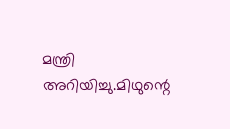മന്ത്രി അറിയിച്ചു.മിഥുന്റെ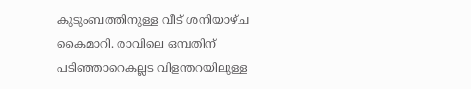കുടുംബത്തിനുള്ള വീട് ശനിയാഴ്ച കൈമാറി. രാവിലെ ഒമ്പതിന് പടിഞ്ഞാറെകല്ലട വിളന്തറയിലുള്ള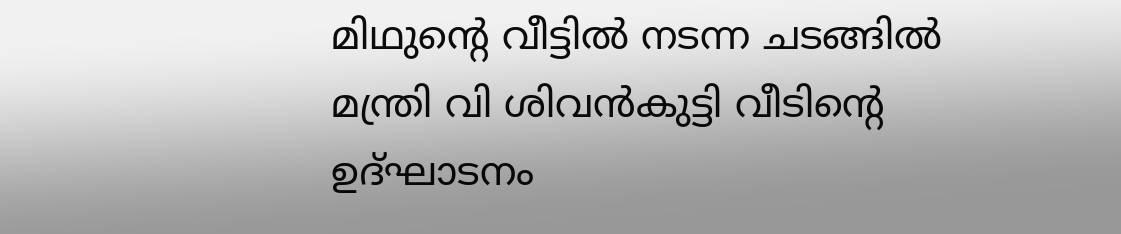മിഥുന്റെ വീട്ടിൽ നടന്ന ചടങ്ങിൽ മന്ത്രി വി ശിവൻകുട്ടി വീടിന്റെ ഉദ്ഘാടനം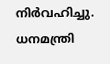നിർവഹിച്ചു. ധനമന്ത്രി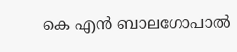കെ എൻ ബാലഗോപാൽ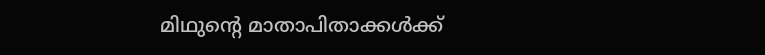മിഥുന്റെ മാതാപിതാക്കൾക്ക്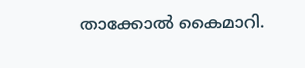താക്കോൽ കൈമാറി.